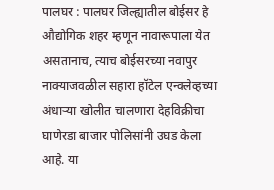पालघर : पालघर जिल्ह्यातील बोईसर हे औद्योगिक शहर म्हणून नावारूपाला येत असतानाच, त्याच बोईसरच्या नवापुर नाक्याजवळील सहारा हॉटेल एन्क्लेव्हच्या अंधाऱ्या खोलीत चालणारा देहविक्रीचा घाणेरडा बाजार पोलिसांनी उघड केला आहे. या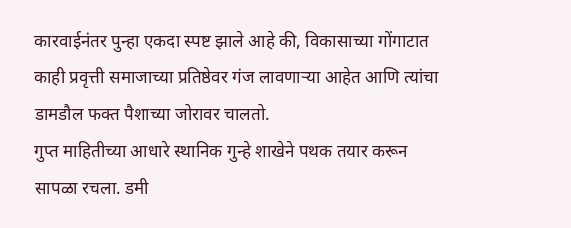कारवाईनंतर पुन्हा एकदा स्पष्ट झाले आहे की, विकासाच्या गोंगाटात काही प्रवृत्ती समाजाच्या प्रतिष्ठेवर गंज लावणाऱ्या आहेत आणि त्यांचा डामडौल फक्त पैशाच्या जोरावर चालतो.
गुप्त माहितीच्या आधारे स्थानिक गुन्हे शाखेने पथक तयार करून सापळा रचला. डमी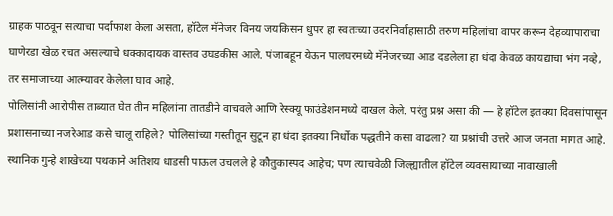ग्राहक पाठवून सत्याचा पर्दाफाश केला असता, हॉटेल मॅनेजर विनय जयकिसन धुपर हा स्वतःच्या उदरनिर्वाहासाठी तरुण महिलांचा वापर करून देहव्यापाराचा घाणेरडा खेळ रचत असल्याचे धक्कादायक वास्तव उघडकीस आले. पंजाबहून येऊन पालघरमध्ये मॅनेजरच्या आड दडलेला हा धंदा केवळ कायद्याचा भंग नव्हे, तर समाजाच्या आत्म्यावर केलेला घाव आहे.
पोलिसांनी आरोपीस ताब्यात घेत तीन महिलांना तातडीने वाचवले आणि रेस्क्यू फाउंडेशनमध्ये दाखल केले. परंतु प्रश्न असा की — हे हॉटेल इतक्या दिवसांपासून प्रशासनाच्या नजरेआड कसे चालू राहिले? पोलिसांच्या गस्तीतून सुटून हा धंदा इतक्या निर्धोक पद्धतीने कसा वाढला? या प्रश्नांची उत्तरे आज जनता मागत आहे.
स्थानिक गुन्हे शाखेच्या पथकाने अतिशय धाडसी पाऊल उचलले हे कौतुकास्पद आहेच; पण त्याचवेळी जिल्ह्यातील हॉटेल व्यवसायाच्या नावाखाली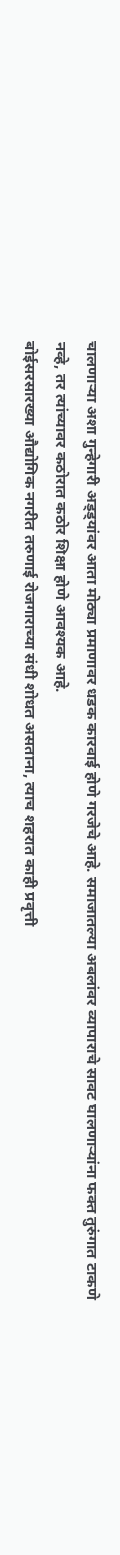चालणाऱ्या अशा गुन्हेगारी अड्ड्यांवर आता मोठ्या प्रमाणावर धडक कारवाई होणे गरजेचे आहे. समाजातल्या अबलांवर व्यापाराचे सावट घालणाऱ्यांना फक्त तुरुंगात टाकणे नव्हे, तर त्यांच्यावर कठोरात कठोर शिक्षा होणे आवश्यक आहे.
बोईसरसारख्या औद्योगिक नगरीत तरुणाई रोजगाराच्या संधी शोधत असताना, त्याच शहरात काही प्रवृत्ती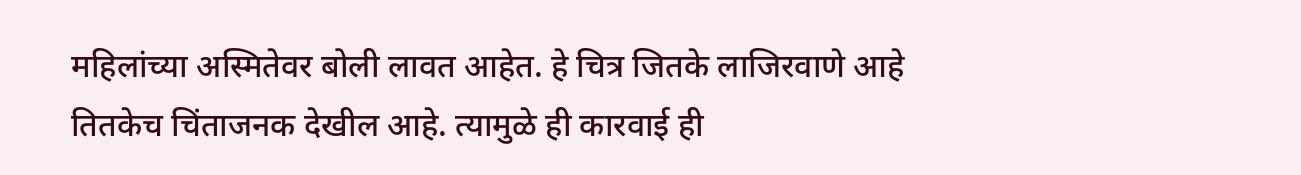महिलांच्या अस्मितेवर बोली लावत आहेत. हे चित्र जितके लाजिरवाणे आहे तितकेच चिंताजनक देखील आहे. त्यामुळे ही कारवाई ही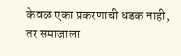केवळ एका प्रकरणाची धडक नाही, तर समाजाला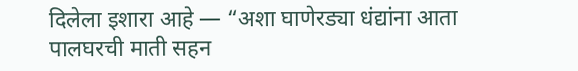दिलेला इशारा आहे — “अशा घाणेरड्या धंद्यांना आता पालघरची माती सहन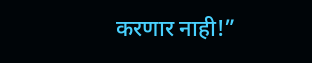करणार नाही!”